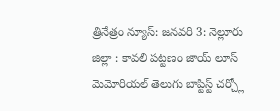త్రినేత్రం న్యూస్: జనవరి 3: నెల్లూరు జిల్లా : కావలి పట్టణం జాయ్ లూస్ మెమోరియల్ తెలుగు బాప్టిస్ట్ చర్చ్లో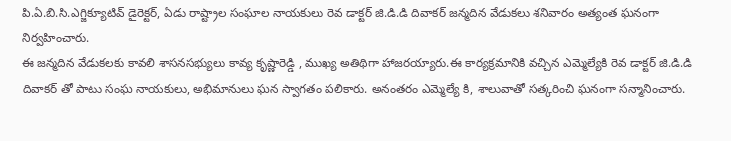పి.ఏ.బి.సి.ఎగ్జిక్యూటివ్ డైరెక్టర్, ఏడు రాష్ట్రాల సంఘాల నాయకులు రెవ డాక్టర్ జి.డి.డి దివాకర్ జన్మదిన వేడుకలు శనివారం అత్యంత ఘనంగా నిర్వహించారు.
ఈ జన్మదిన వేడుకలకు కావలి శాసనసభ్యులు కావ్య కృష్ణారెడ్డి , ముఖ్య అతిథిగా హాజరయ్యారు.ఈ కార్యక్రమానికి వచ్చిన ఎమ్మెల్యేకి రెవ డాక్టర్ జి.డి.డి దివాకర్ తో పాటు సంఘ నాయకులు, అభిమానులు ఘన స్వాగతం పలికారు. అనంతరం ఎమ్మెల్యే కి, శాలువాతో సత్కరించి ఘనంగా సన్మానించారు.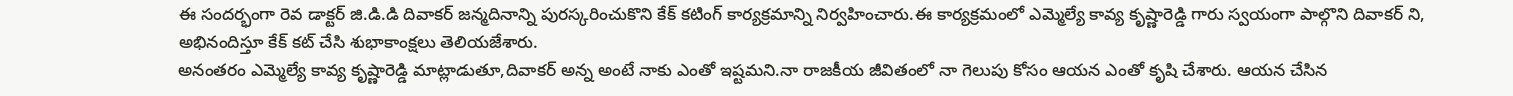ఈ సందర్భంగా రెవ డాక్టర్ జి.డి.డి దివాకర్ జన్మదినాన్ని పురస్కరించుకొని కేక్ కటింగ్ కార్యక్రమాన్ని నిర్వహించారు.ఈ కార్యక్రమంలో ఎమ్మెల్యే కావ్య కృష్ణారెడ్డి గారు స్వయంగా పాల్గొని దివాకర్ ని, అభినందిస్తూ కేక్ కట్ చేసి శుభాకాంక్షలు తెలియజేశారు.
అనంతరం ఎమ్మెల్యే కావ్య కృష్ణారెడ్డి మాట్లాడుతూ,దివాకర్ అన్న అంటే నాకు ఎంతో ఇష్టమని.నా రాజకీయ జీవితంలో నా గెలుపు కోసం ఆయన ఎంతో కృషి చేశారు. ఆయన చేసిన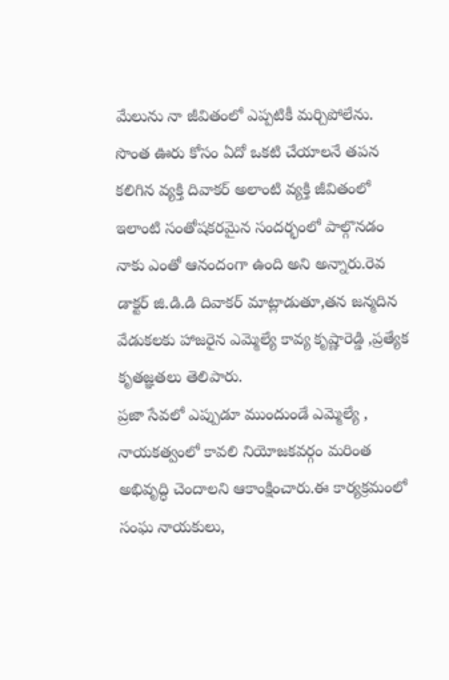మేలును నా జీవితంలో ఎప్పటికీ మర్చిపోలేను.
సొంత ఊరు కోసం ఏదో ఒకటి చేయాలనే తపన కలిగిన వ్యక్తి దివాకర్ అలాంటి వ్యక్తి జీవితంలో ఇలాంటి సంతోషకరమైన సందర్భంలో పాల్గొనడం నాకు ఎంతో ఆనందంగా ఉంది అని అన్నారు.రెవ డాక్టర్ జి.డి.డి దివాకర్ మాట్లాడుతూ,తన జన్మదిన వేడుకలకు హాజరైన ఎమ్మెల్యే కావ్య కృష్ణారెడ్డి ,ప్రత్యేక కృతజ్ఞతలు తెలిపారు.
ప్రజా సేవలో ఎప్పుడూ ముందుండే ఎమ్మెల్యే , నాయకత్వంలో కావలి నియోజకవర్గం మరింత అభివృద్ధి చెందాలని ఆకాంక్షించారు.ఈ కార్యక్రమంలో సంఘ నాయకులు,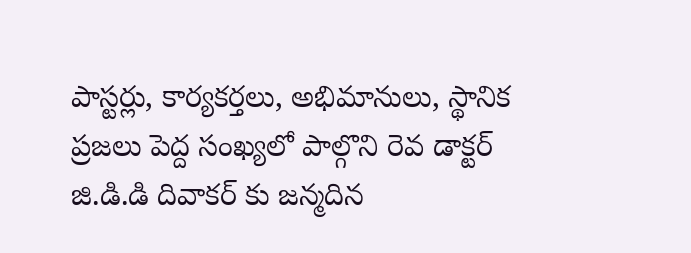పాస్టర్లు, కార్యకర్తలు, అభిమానులు, స్థానిక ప్రజలు పెద్ద సంఖ్యలో పాల్గొని రెవ డాక్టర్ జి.డి.డి దివాకర్ కు జన్మదిన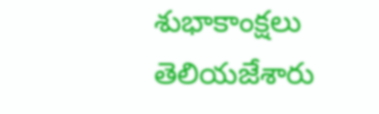శుభాకాంక్షలు తెలియజేశారు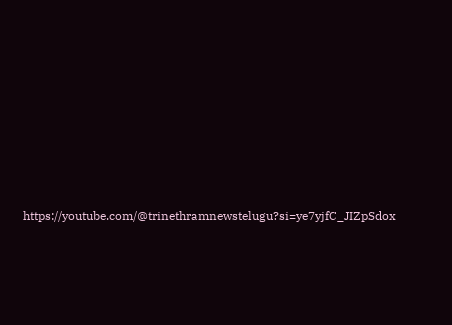https://youtube.com/@trinethramnewstelugu?si=ye7yjfC_JIZpSdox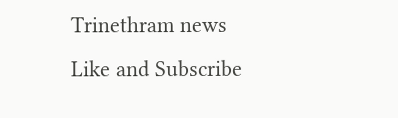Trinethram news
Like and Subscribe